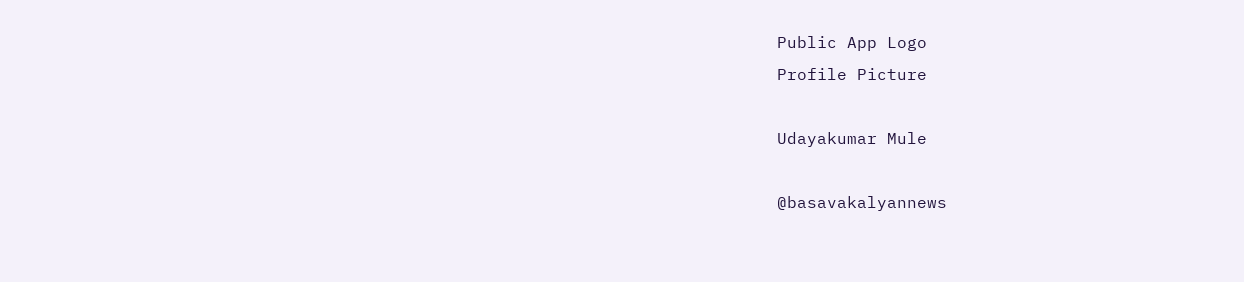Public App Logo
Profile Picture

Udayakumar Mule

@basavakalyannews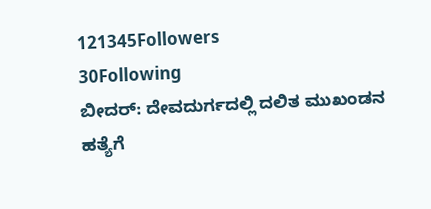121345Followers
30Following
ಬೀದರ್: ದೇವದುರ್ಗದಲ್ಲಿ ದಲಿತ ಮುಖಂಡನ ಹತ್ಯೆಗೆ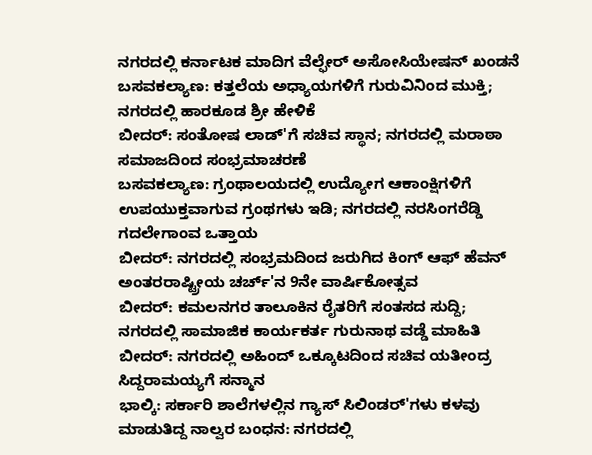ನಗರದಲ್ಲಿ ಕರ್ನಾಟಕ ಮಾದಿಗ ವೆಲ್ಫೇರ್ ಅಸೋಸಿಯೇಷನ್ ಖಂಡನೆ
ಬಸವಕಲ್ಯಾಣ: ಕತ್ತಲೆಯ ಅಧ್ಯಾಯಗಳಿಗೆ ಗುರುವಿನಿಂದ ಮುಕ್ತಿ; ನಗರದಲ್ಲಿ ಹಾರಕೂಡ ಶ್ರೀ ಹೇಳಿಕೆ
ಬೀದರ್: ಸಂತೋಷ ಲಾಡ್'ಗೆ ಸಚಿವ ಸ್ಥಾನ; ನಗರದಲ್ಲಿ ಮರಾಠಾ ಸಮಾಜದಿಂದ ಸಂಭ್ರಮಾಚರಣೆ
ಬಸವಕಲ್ಯಾಣ: ಗ್ರಂಥಾಲಯದಲ್ಲಿ ಉದ್ಯೋಗ ಆಕಾಂಕ್ಷಿಗಳಿಗೆ ಉಪಯುಕ್ತವಾಗುವ ಗ್ರಂಥಗಳು ಇಡಿ; ನಗರದಲ್ಲಿ ನರಸಿಂಗರೆಡ್ಡಿ ಗದಲೇಗಾಂವ ಒತ್ತಾಯ
ಬೀದರ್: ನಗರದಲ್ಲಿ ಸಂಭ್ರಮದಿಂದ ಜರುಗಿದ ಕಿಂಗ್ ಆಫ್ ಹೆವನ್‌ ಅಂತರರಾಷ್ಟ್ರೀಯ ಚರ್ಚ್'ನ 9ನೇ ವಾರ್ಷಿಕೋತ್ಸವ
ಬೀದರ್: ಕಮಲನಗರ ತಾಲೂಕಿನ ರೈತರಿಗೆ ಸಂತಸದ ಸುದ್ದಿ; ನಗರದಲ್ಲಿ ಸಾಮಾಜಿಕ ಕಾರ್ಯಕರ್ತ ಗುರುನಾಥ ವಡ್ಡೆ ಮಾಹಿತಿ
ಬೀದರ್: ನಗರದಲ್ಲಿ ಅಹಿಂದ್ ಒಕ್ಕೂಟದಿಂದ ಸಚಿವ ಯತೀಂದ್ರ ಸಿದ್ದರಾಮಯ್ಯಗೆ ಸನ್ಮಾನ
ಭಾಲ್ಕಿ: ಸರ್ಕಾರಿ ಶಾಲೆಗಳಲ್ಲಿನ ಗ್ಯಾಸ್ ಸಿಲಿಂಡರ್'ಗಳು ಕಳವು ಮಾಡುತಿದ್ದ ನಾಲ್ವರ ಬಂಧನ: ನಗರದಲ್ಲಿ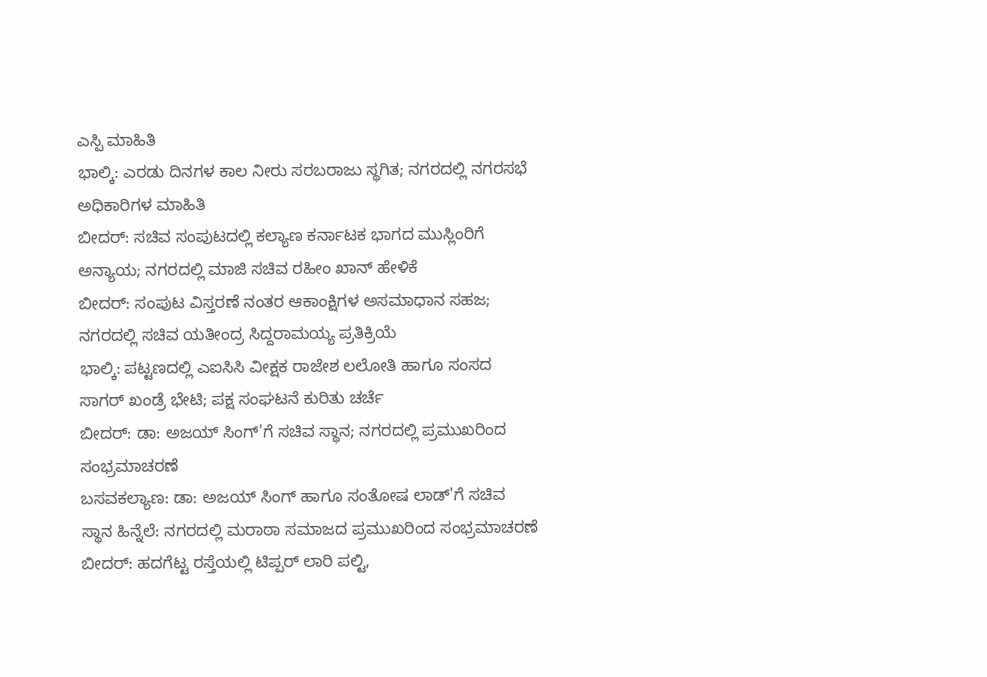ಎಸ್ಪಿ ಮಾಹಿತಿ
ಭಾಲ್ಕಿ: ಎರಡು ದಿನಗಳ ಕಾಲ ನೀರು ಸರಬರಾಜು ಸ್ಥಗಿತ; ನಗರದಲ್ಲಿ ನಗರಸಭೆ ಅಧಿಕಾರಿಗಳ ಮಾಹಿತಿ
ಬೀದರ್: ಸಚಿವ ಸಂಪುಟದಲ್ಲಿ ಕಲ್ಯಾಣ ಕರ್ನಾಟಕ ಭಾಗದ ಮುಸ್ಲಿಂರಿಗೆ ಅನ್ಯಾಯ; ನಗರದಲ್ಲಿ ಮಾಜಿ ಸಚಿವ ರಹೀಂ ಖಾನ್ ಹೇಳಿಕೆ
ಬೀದರ್: ಸಂಪುಟ ವಿಸ್ತರಣೆ ನಂತರ ಆಕಾಂಕ್ಷಿಗಳ ಅಸಮಾಧಾನ ಸಹಜ; ನಗರದಲ್ಲಿ ಸಚಿವ ಯತೀಂದ್ರ ಸಿದ್ದರಾಮಯ್ಯ ಪ್ರತಿಕ್ರಿಯೆ
ಭಾಲ್ಕಿ: ಪಟ್ಟಣದಲ್ಲಿ ಎಐಸಿಸಿ ವೀಕ್ಷಕ ರಾಜೇಶ ಲಲೋತಿ ಹಾಗೂ ಸಂಸದ ಸಾಗರ್ ಖಂಡ್ರೆ ಭೇಟಿ; ಪಕ್ಷ ಸಂಘಟನೆ ಕುರಿತು ಚರ್ಚೆ
ಬೀದರ್: ಡಾ: ಅಜಯ್ ಸಿಂಗ್'ಗೆ ಸಚಿವ ಸ್ಥಾನ; ನಗರದಲ್ಲಿ ಪ್ರಮುಖರಿಂದ ಸಂಭ್ರಮಾಚರಣೆ
ಬಸವಕಲ್ಯಾಣ: ಡಾ: ಅಜಯ್ ಸಿಂಗ್ ಹಾಗೂ ಸಂತೋಷ ಲಾಡ್'ಗೆ ಸಚಿವ ಸ್ಥಾನ ಹಿನ್ನೆಲೆ: ನಗರದಲ್ಲಿ ಮರಾಠಾ ಸಮಾಜದ ಪ್ರಮುಖರಿಂದ ಸಂಭ್ರಮಾಚರಣೆ
ಬೀದರ್: ಹದಗೆಟ್ಟ ರಸ್ತೆಯಲ್ಲಿ ಟಿಪ್ಪರ್ ಲಾರಿ ಪಲ್ಟಿ,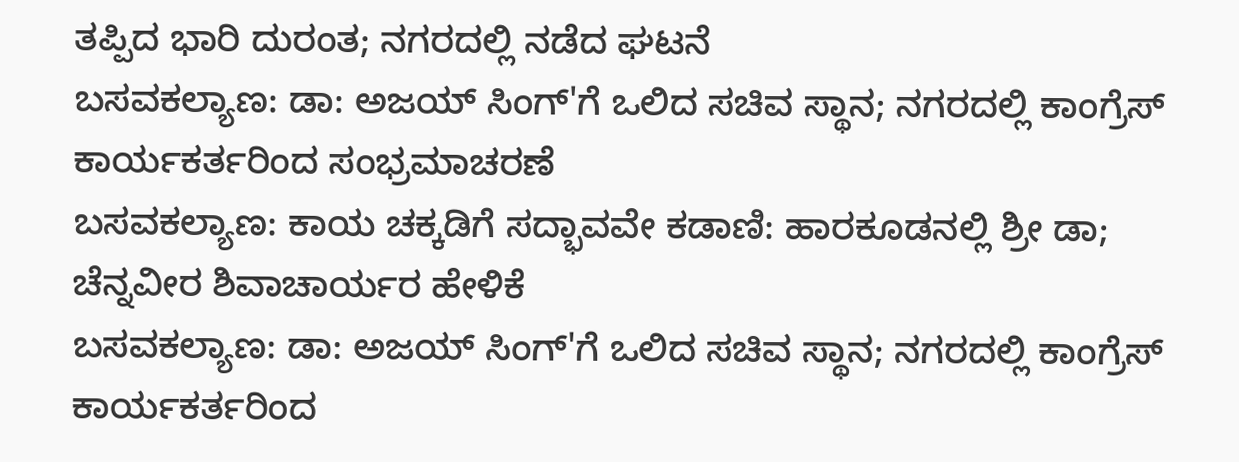ತಪ್ಪಿದ ಭಾರಿ ದುರಂತ; ನಗರದಲ್ಲಿ ನಡೆದ ಘಟನೆ
ಬಸವಕಲ್ಯಾಣ: ಡಾ: ಅಜಯ್ ಸಿಂಗ್'ಗೆ ಒಲಿದ ಸಚಿವ ಸ್ಥಾನ; ನಗರದಲ್ಲಿ ಕಾಂಗ್ರೆಸ್ ಕಾರ್ಯಕರ್ತರಿಂದ ಸಂಭ್ರಮಾಚರಣೆ
ಬಸವಕಲ್ಯಾಣ: ಕಾಯ ಚಕ್ಕಡಿಗೆ ಸದ್ಭಾವವೇ ಕಡಾಣಿ: ಹಾರಕೂಡನಲ್ಲಿ ಶ್ರೀ ಡಾ; ಚೆನ್ನವೀರ ಶಿವಾಚಾರ್ಯರ ಹೇಳಿಕೆ
ಬಸವಕಲ್ಯಾಣ: ಡಾ: ಅಜಯ್ ಸಿಂಗ್'ಗೆ ಒಲಿದ ಸಚಿವ ಸ್ಥಾನ; ನಗರದಲ್ಲಿ ಕಾಂಗ್ರೆಸ್ ಕಾರ್ಯಕರ್ತರಿಂದ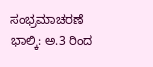ಸಂಭ್ರಮಾಚರಣೆ
ಭಾಲ್ಕಿ: ಅ.3 ರಿಂದ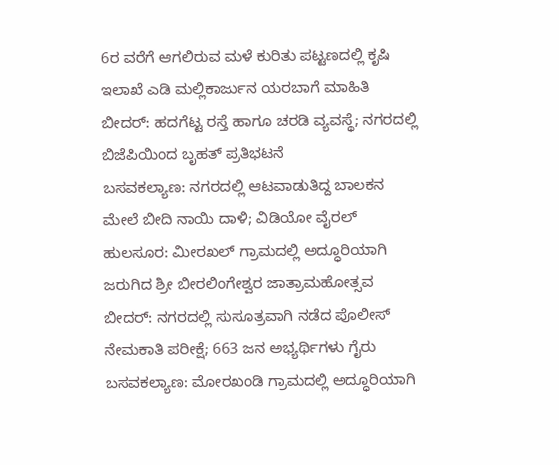6ರ ವರೆಗೆ ಆಗಲಿರುವ ಮಳೆ ಕುರಿತು ಪಟ್ಟಣದಲ್ಲಿ ಕೃಷಿ ಇಲಾಖೆ ಎಡಿ ಮಲ್ಲಿಕಾರ್ಜುನ ಯರಬಾಗೆ ಮಾಹಿತಿ
ಬೀದರ್: ಹದಗೆಟ್ಟ ರಸ್ತೆ ಹಾಗೂ ಚರಡಿ ವ್ಯವಸ್ಥೆ; ನಗರದಲ್ಲಿ ಬಿಜೆಪಿಯಿಂದ ಬೃಹತ್ ಪ್ರತಿಭಟನೆ
ಬಸವಕಲ್ಯಾಣ: ನಗರದಲ್ಲಿ ಆಟವಾಡುತಿದ್ದ ಬಾಲಕನ‌ ಮೇಲೆ ಬೀದಿ ನಾಯಿ ದಾಳಿ; ವಿಡಿಯೋ ವೈರಲ್
ಹುಲಸೂರ: ಮೀರಖಲ್ ಗ್ರಾಮದಲ್ಲಿ ಅದ್ಧೂರಿಯಾಗಿ ಜರುಗಿದ ಶ್ರೀ ಬೀರಲಿಂಗೇಶ್ವರ ಜಾತ್ರಾಮಹೋತ್ಸವ
ಬೀದರ್: ನಗರದಲ್ಲಿ ಸುಸೂತ್ರವಾಗಿ ನಡೆದ ಪೊಲೀಸ್ ನೇಮಕಾತಿ ಪರೀಕ್ಷೆ; 663 ಜನ ಅಭ್ಯರ್ಥಿಗಳು ಗೈರು
ಬಸವಕಲ್ಯಾಣ: ಮೋರಖಂಡಿ ಗ್ರಾಮದಲ್ಲಿ ಅದ್ಧೂರಿಯಾಗಿ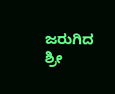ಜರುಗಿದ ಶ್ರೀ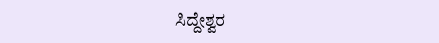ಸಿದ್ದೇಶ್ವರ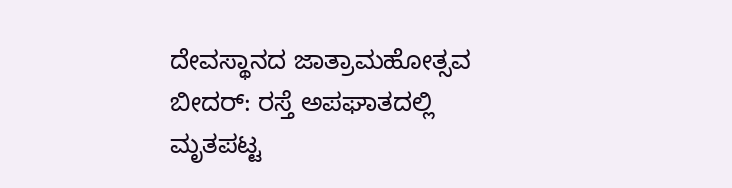ದೇವಸ್ಥಾನದ ಜಾತ್ರಾಮಹೋತ್ಸವ
ಬೀದರ್: ರಸ್ತೆ ಅಪಘಾತದಲ್ಲಿ ಮೃತಪಟ್ಟ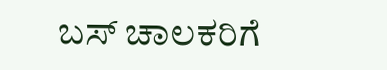ಬಸ್ ಚಾಲಕರಿಗೆ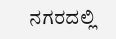ನಗರದಲ್ಲಿ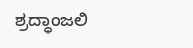ಶ್ರದ್ಧಾಂಜಲಿ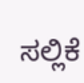ಸಲ್ಲಿಕೆ